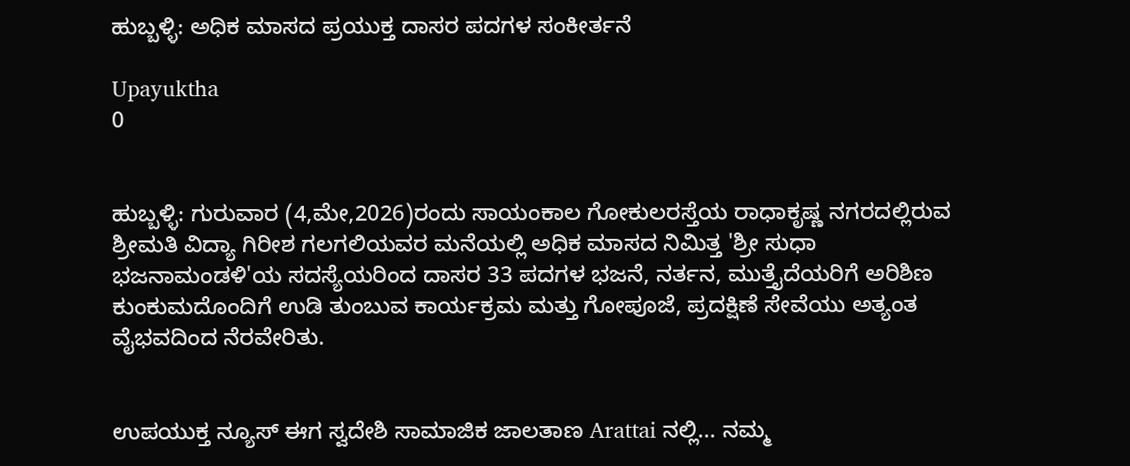ಹುಬ್ಬಳ್ಳಿ: ಅಧಿಕ ಮಾಸದ ಪ್ರಯುಕ್ತ ದಾಸರ ಪದಗಳ ಸಂಕೀರ್ತನೆ

Upayuktha
0


ಹುಬ್ಬಳ್ಳಿ: ಗುರುವಾರ (4,ಮೇ,2026)ರಂದು ಸಾಯಂಕಾಲ ಗೋಕುಲರಸ್ತೆಯ ರಾಧಾಕೃಷ್ಣ ನಗರದಲ್ಲಿರುವ ಶ್ರೀಮತಿ ವಿದ್ಯಾ ಗಿರೀಶ ಗಲಗಲಿಯವರ ಮನೆಯಲ್ಲಿ ಅಧಿಕ ಮಾಸದ ನಿಮಿತ್ತ 'ಶ್ರೀ ಸುಧಾ ಭಜನಾಮಂಡಳಿ'ಯ ಸದಸ್ಯೆಯರಿಂದ ದಾಸರ 33 ಪದಗಳ ಭಜನೆ, ನರ್ತನ, ಮುತ್ತೈದೆಯರಿಗೆ ಅರಿಶಿಣ ಕುಂಕುಮದೊಂದಿಗೆ ಉಡಿ ತುಂಬುವ ಕಾರ್ಯಕ್ರಮ ಮತ್ತು ಗೋಪೂಜೆ, ಪ್ರದಕ್ಷಿಣೆ ಸೇವೆಯು ಅತ್ಯಂತ ವೈಭವದಿಂದ ನೆರವೇರಿತು.


ಉಪಯುಕ್ತ ನ್ಯೂಸ್ ಈಗ ಸ್ವದೇಶಿ ಸಾಮಾಜಿಕ ಜಾಲತಾಣ Arattai ನಲ್ಲಿ... ನಮ್ಮ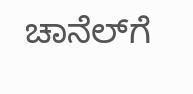ಚಾನೆಲ್‌ಗೆ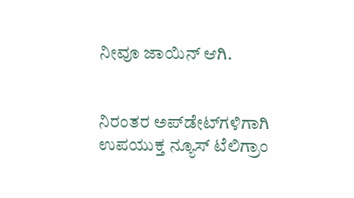ನೀವೂ ಜಾಯಿನ್ ಆಗಿ.


ನಿರಂತರ ಅಪ್‌ಡೇಟ್‌ಗಳಿಗಾಗಿ ಉಪಯುಕ್ತ ನ್ಯೂಸ್‌ ಟೆಲಿಗ್ರಾಂ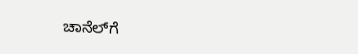ಚಾನೆಲ್‌ಗೆ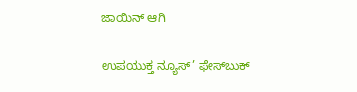ಜಾಯಿನ್‌ ಆಗಿ

ಉಪಯುಕ್ತ ನ್ಯೂಸ್‌’ ಫೇಸ್‌ಬುಕ್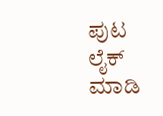ಪುಟ ಲೈಕ್ ಮಾಡಿ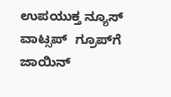ಉಪಯುಕ್ತ ನ್ಯೂಸ್‌ ವಾಟ್ಸಪ್‌  ಗ್ರೂಪ್‌ಗೆ ಜಾಯಿನ್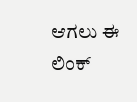ಆಗಲು ಈ ಲಿಂಕ್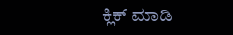ಕ್ಲಿಕ್ ಮಾಡಿ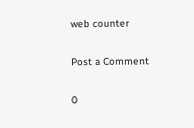web counter

Post a Comment

0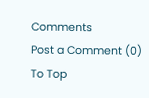Comments
Post a Comment (0)
To Top